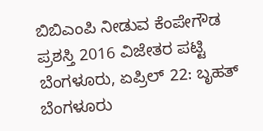ಬಿಬಿಎಂಪಿ ನೀಡುವ ಕೆಂಪೇಗೌಡ ಪ್ರಶಸ್ತಿ 2016 ವಿಜೇತರ ಪಟ್ಟಿ
ಬೆಂಗಳೂರು, ಏಪ್ರಿಲ್ 22: ಬೃಹತ್ ಬೆಂಗಳೂರು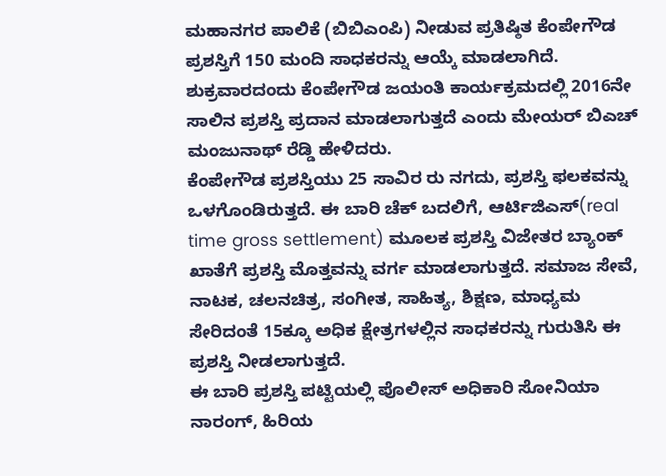ಮಹಾನಗರ ಪಾಲಿಕೆ (ಬಿಬಿಎಂಪಿ) ನೀಡುವ ಪ್ರತಿಷ್ಠಿತ ಕೆಂಪೇಗೌಡ ಪ್ರಶಸ್ತಿಗೆ 150 ಮಂದಿ ಸಾಧಕರನ್ನು ಆಯ್ಕೆ ಮಾಡಲಾಗಿದೆ. ಶುಕ್ರವಾರದಂದು ಕೆಂಪೇಗೌಡ ಜಯಂತಿ ಕಾರ್ಯಕ್ರಮದಲ್ಲಿ 2016ನೇ ಸಾಲಿನ ಪ್ರಶಸ್ತಿ ಪ್ರದಾನ ಮಾಡಲಾಗುತ್ತದೆ ಎಂದು ಮೇಯರ್ ಬಿಎಚ್ ಮಂಜುನಾಥ್ ರೆಡ್ಡಿ ಹೇಳಿದರು.
ಕೆಂಪೇಗೌಡ ಪ್ರಶಸ್ತಿಯು 25 ಸಾವಿರ ರು ನಗದು, ಪ್ರಶಸ್ತಿ ಫಲಕವನ್ನು ಒಳಗೊಂಡಿರುತ್ತದೆ. ಈ ಬಾರಿ ಚೆಕ್ ಬದಲಿಗೆ, ಆರ್ಟಿಜಿಎಸ್(real time gross settlement) ಮೂಲಕ ಪ್ರಶಸ್ತಿ ವಿಜೇತರ ಬ್ಯಾಂಕ್ ಖಾತೆಗೆ ಪ್ರಶಸ್ತಿ ಮೊತ್ತವನ್ನು ವರ್ಗ ಮಾಡಲಾಗುತ್ತದೆ. ಸಮಾಜ ಸೇವೆ, ನಾಟಕ, ಚಲನಚಿತ್ರ, ಸಂಗೀತ, ಸಾಹಿತ್ಯ, ಶಿಕ್ಷಣ, ಮಾಧ್ಯಮ ಸೇರಿದಂತೆ 15ಕ್ಕೂ ಅಧಿಕ ಕ್ಷೇತ್ರಗಳಲ್ಲಿನ ಸಾಧಕರನ್ನು ಗುರುತಿಸಿ ಈ ಪ್ರಶಸ್ತಿ ನೀಡಲಾಗುತ್ತದೆ.
ಈ ಬಾರಿ ಪ್ರಶಸ್ತಿ ಪಟ್ಟಿಯಲ್ಲಿ ಪೊಲೀಸ್ ಅಧಿಕಾರಿ ಸೋನಿಯಾ ನಾರಂಗ್, ಹಿರಿಯ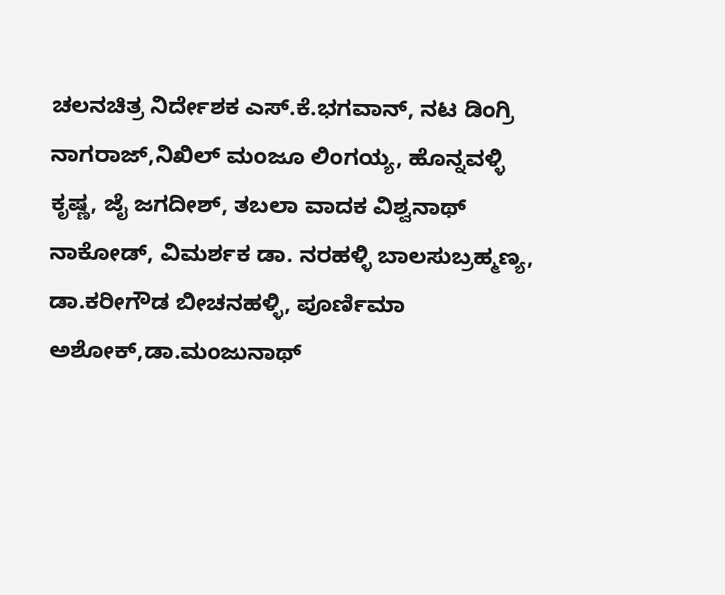ಚಲನಚಿತ್ರ ನಿರ್ದೇಶಕ ಎಸ್.ಕೆ.ಭಗವಾನ್, ನಟ ಡಿಂಗ್ರಿ ನಾಗರಾಜ್,ನಿಖಿಲ್ ಮಂಜೂ ಲಿಂಗಯ್ಯ, ಹೊನ್ನವಳ್ಳಿ ಕೃಷ್ಣ, ಜೈ ಜಗದೀಶ್, ತಬಲಾ ವಾದಕ ವಿಶ್ವನಾಥ್ ನಾಕೋಡ್, ವಿಮರ್ಶಕ ಡಾ. ನರಹಳ್ಳಿ ಬಾಲಸುಬ್ರಹ್ಮಣ್ಯ, ಡಾ.ಕರೀಗೌಡ ಬೀಚನಹಳ್ಳಿ, ಪೂರ್ಣಿಮಾ ಅಶೋಕ್,ಡಾ.ಮಂಜುನಾಥ್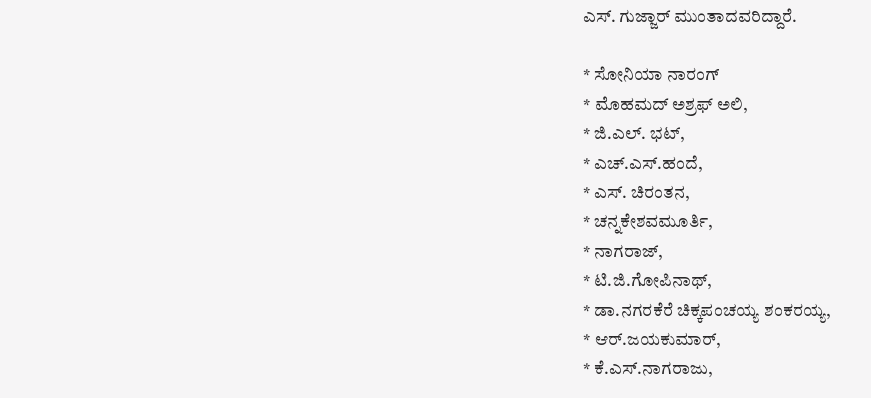ಎಸ್. ಗುಜ್ಜಾರ್ ಮುಂತಾದವರಿದ್ದಾರೆ.

* ಸೋನಿಯಾ ನಾರಂಗ್
* ಮೊಹಮದ್ ಅಶ್ರಫ್ ಅಲಿ,
* ಜಿ.ಎಲ್. ಭಟ್,
* ಎಚ್.ಎಸ್.ಹಂದೆ,
* ಎಸ್. ಚಿರಂತನ,
* ಚನ್ನಕೇಶವಮೂರ್ತಿ,
* ನಾಗರಾಜ್,
* ಟಿ.ಜಿ.ಗೋಪಿನಾಥ್,
* ಡಾ.ನಗರಕೆರೆ ಚಿಕ್ಕಪಂಚಯ್ಯ ಶಂಕರಯ್ಯ,
* ಆರ್.ಜಯಕುಮಾರ್,
* ಕೆ.ಎಸ್.ನಾಗರಾಜು,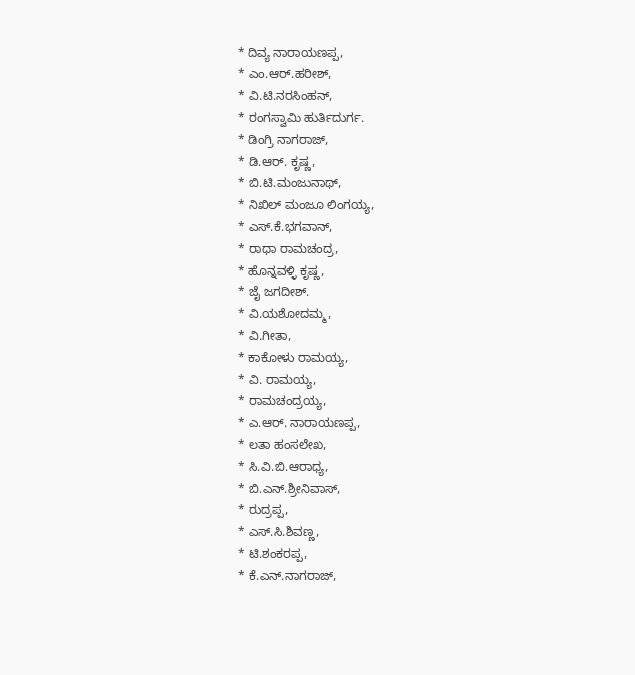* ದಿವ್ಯ ನಾರಾಯಣಪ್ಪ,
* ಎಂ.ಆರ್.ಹರೀಶ್,
* ವಿ.ಟಿ.ನರಸಿಂಹನ್,
* ರಂಗಸ್ವಾಮಿ ಹುರ್ತಿದುರ್ಗ.
* ಡಿಂಗ್ರಿ ನಾಗರಾಜ್,
* ಡಿ.ಆರ್. ಕೃಷ್ಣ,
* ಬಿ.ಟಿ.ಮಂಜುನಾಥ್,
* ನಿಖಿಲ್ ಮಂಜೂ ಲಿಂಗಯ್ಯ,
* ಎಸ್.ಕೆ.ಭಗವಾನ್,
* ರಾಧಾ ರಾಮಚಂದ್ರ,
* ಹೊನ್ನವಳ್ಳಿ ಕೃಷ್ಣ,
* ಜೈ ಜಗದೀಶ್.
* ವಿ.ಯಶೋದಮ್ಮ,
* ವಿ.ಗೀತಾ,
* ಕಾಕೋಳು ರಾಮಯ್ಯ,
* ವಿ. ರಾಮಯ್ಯ,
* ರಾಮಚಂದ್ರಯ್ಯ,
* ಎ.ಆರ್. ನಾರಾಯಣಪ್ಪ,
* ಲತಾ ಹಂಸಲೇಖ,
* ಸಿ.ವಿ.ಬಿ.ಆರಾಧ್ಯ,
* ಬಿ.ಎನ್.ಶ್ರೀನಿವಾಸ್,
* ರುದ್ರಪ್ಪ,
* ಎಸ್.ಸಿ.ಶಿವಣ್ಣ,
* ಟಿ.ಶಂಕರಪ್ಪ,
* ಕೆ.ಎನ್.ನಾಗರಾಜ್,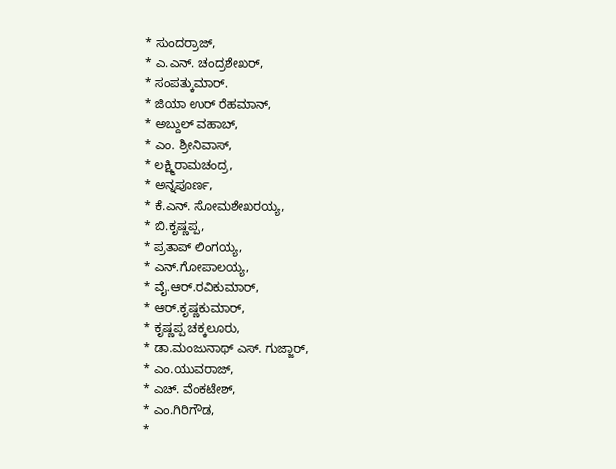* ಸುಂದರ್ರಾಜ್,
* ಎ.ಎನ್. ಚಂದ್ರಶೇಖರ್,
* ಸಂಪತ್ಕುಮಾರ್.
* ಜಿಯಾ ಉರ್ ರೆಹಮಾನ್,
* ಅಬ್ದುಲ್ ವಹಾಬ್,
* ಎಂ. ಶ್ರೀನಿವಾಸ್,
* ಲಕ್ಷ್ಮಿರಾಮಚಂದ್ರ,
* ಅನ್ನಪೂರ್ಣ,
* ಕೆ.ಎನ್. ಸೋಮಶೇಖರಯ್ಯ,
* ಬಿ.ಕೃಷ್ಣಪ್ಪ,
* ಪ್ರತಾಪ್ ಲಿಂಗಯ್ಯ,
* ಎನ್.ಗೋಪಾಲಯ್ಯ,
* ವೈ.ಆರ್.ರವಿಕುಮಾರ್,
* ಆರ್.ಕೃಷ್ಣಕುಮಾರ್,
* ಕೃಷ್ಣಪ್ಪ ಚಕ್ಕಲೂರು,
* ಡಾ.ಮಂಜುನಾಥ್ ಎಸ್. ಗುಜ್ಜಾರ್,
* ಎಂ.ಯುವರಾಜ್,
* ಎಚ್. ವೆಂಕಟೇಶ್,
* ಎಂ.ಗಿರಿಗೌಡ,
*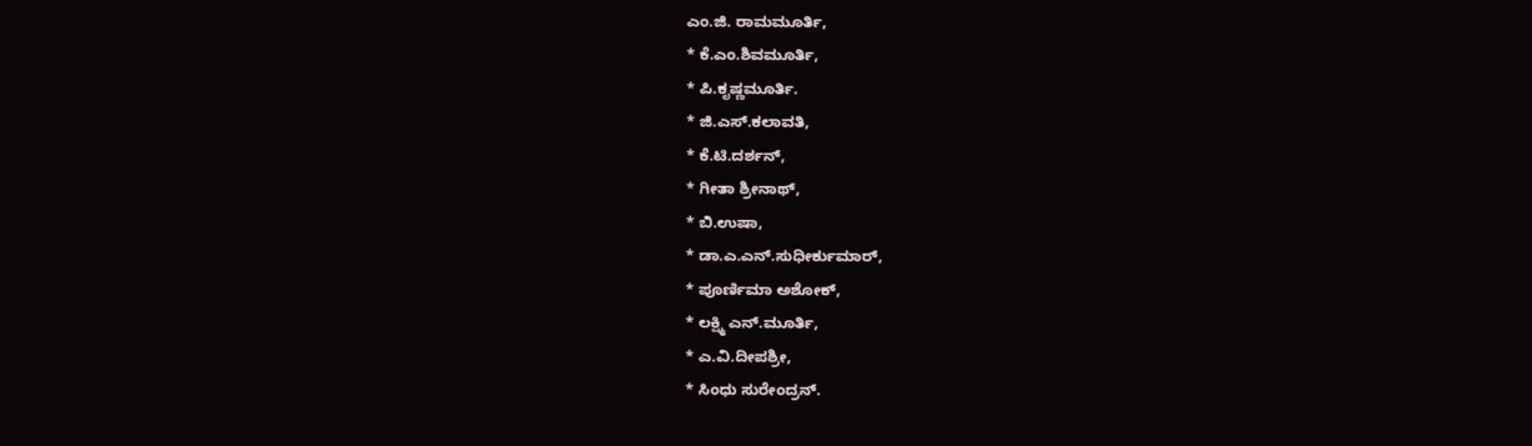ಎಂ.ಜಿ. ರಾಮಮೂರ್ತಿ,
* ಕೆ.ಎಂ.ಶಿವಮೂರ್ತಿ,
* ಪಿ.ಕೃಷ್ಣಮೂರ್ತಿ.
* ಜಿ.ಎಸ್.ಕಲಾವತಿ,
* ಕೆ.ಟಿ.ದರ್ಶನ್,
* ಗೀತಾ ಶ್ರೀನಾಥ್,
* ಬಿ.ಉಷಾ,
* ಡಾ.ಎ.ಎನ್.ಸುಧೀರ್ಕುಮಾರ್,
* ಪೂರ್ಣಿಮಾ ಅಶೋಕ್,
* ಲಕ್ಷ್ಮಿ ಎನ್.ಮೂರ್ತಿ,
* ಎ.ವಿ.ದೀಪಶ್ರೀ,
* ಸಿಂಧು ಸುರೇಂದ್ರನ್.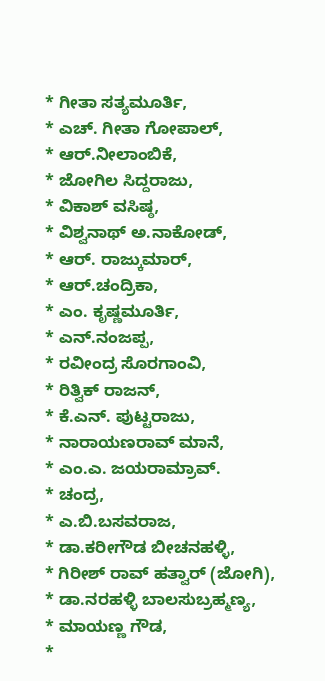* ಗೀತಾ ಸತ್ಯಮೂರ್ತಿ,
* ಎಚ್. ಗೀತಾ ಗೋಪಾಲ್,
* ಆರ್.ನೀಲಾಂಬಿಕೆ,
* ಜೋಗಿಲ ಸಿದ್ದರಾಜು,
* ವಿಕಾಶ್ ವಸಿಷ್ಠ,
* ವಿಶ್ವನಾಥ್ ಅ.ನಾಕೋಡ್,
* ಆರ್. ರಾಜ್ಕುಮಾರ್,
* ಆರ್.ಚಂದ್ರಿಕಾ,
* ಎಂ. ಕೃಷ್ಣಮೂರ್ತಿ,
* ಎನ್.ನಂಜಪ್ಪ,
* ರವೀಂದ್ರ ಸೊರಗಾಂವಿ,
* ರಿತ್ವಿಕ್ ರಾಜನ್,
* ಕೆ.ಎನ್. ಪುಟ್ಟರಾಜು,
* ನಾರಾಯಣರಾವ್ ಮಾನೆ,
* ಎಂ.ಎ. ಜಯರಾಮ್ರಾವ್.
* ಚಂದ್ರ,
* ಎ.ಬಿ.ಬಸವರಾಜ,
* ಡಾ.ಕರೀಗೌಡ ಬೀಚನಹಳ್ಳಿ,
* ಗಿರೀಶ್ ರಾವ್ ಹತ್ವಾರ್ (ಜೋಗಿ),
* ಡಾ.ನರಹಳ್ಳಿ ಬಾಲಸುಬ್ರಹ್ಮಣ್ಯ,
* ಮಾಯಣ್ಣ ಗೌಡ,
*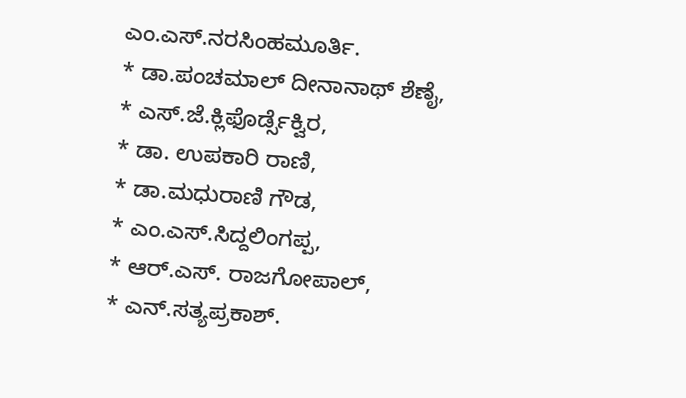ಎಂ.ಎಸ್.ನರಸಿಂಹಮೂರ್ತಿ.
* ಡಾ.ಪಂಚಮಾಲ್ ದೀನಾನಾಥ್ ಶೆಣೈ,
* ಎಸ್.ಜೆ.ಕ್ಲಿಫೊರ್ಡ್ಸೆಕ್ವಿರ,
* ಡಾ. ಉಪಕಾರಿ ರಾಣಿ,
* ಡಾ.ಮಧುರಾಣಿ ಗೌಡ,
* ಎಂ.ಎಸ್.ಸಿದ್ದಲಿಂಗಪ್ಪ,
* ಆರ್.ಎಸ್. ರಾಜಗೋಪಾಲ್,
* ಎನ್.ಸತ್ಯಪ್ರಕಾಶ್.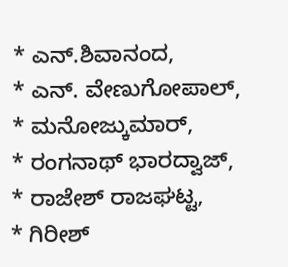* ಎನ್.ಶಿವಾನಂದ,
* ಎನ್. ವೇಣುಗೋಪಾಲ್,
* ಮನೋಜ್ಕುಮಾರ್,
* ರಂಗನಾಥ್ ಭಾರದ್ವಾಜ್,
* ರಾಜೇಶ್ ರಾಜಘಟ್ಟ,
* ಗಿರೀಶ್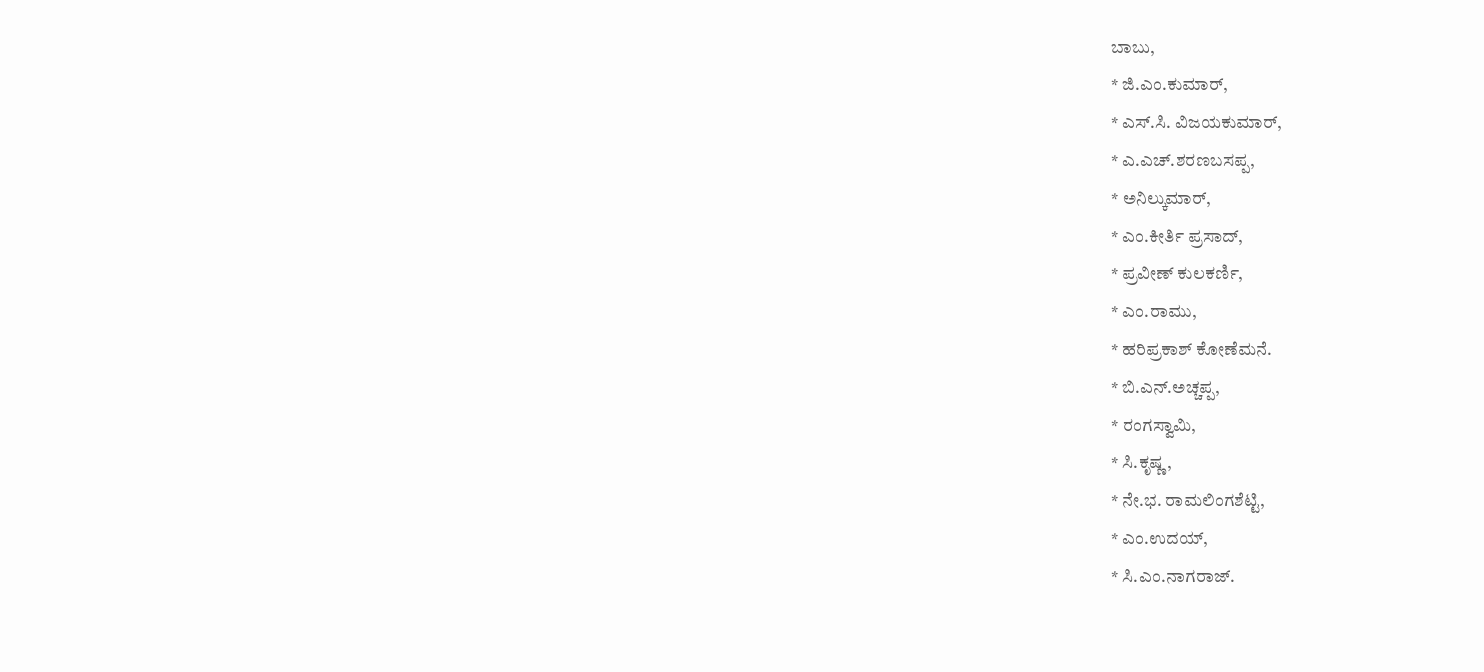ಬಾಬು,
* ಜಿ.ಎಂ.ಕುಮಾರ್,
* ಎಸ್.ಸಿ. ವಿಜಯಕುಮಾರ್,
* ಎ.ಎಚ್.ಶರಣಬಸಪ್ಪ,
* ಅನಿಲ್ಕುಮಾರ್,
* ಎಂ.ಕೀರ್ತಿ ಪ್ರಸಾದ್,
* ಪ್ರವೀಣ್ ಕುಲಕರ್ಣಿ,
* ಎಂ.ರಾಮು,
* ಹರಿಪ್ರಕಾಶ್ ಕೋಣೆಮನೆ.
* ಬಿ.ಎನ್.ಅಚ್ಚಪ್ಪ,
* ರಂಗಸ್ವಾಮಿ,
* ಸಿ.ಕೃಷ್ಣ,
* ನೇ.ಭ. ರಾಮಲಿಂಗಶೆಟ್ಟಿ,
* ಎಂ.ಉದಯ್,
* ಸಿ.ಎಂ.ನಾಗರಾಜ್.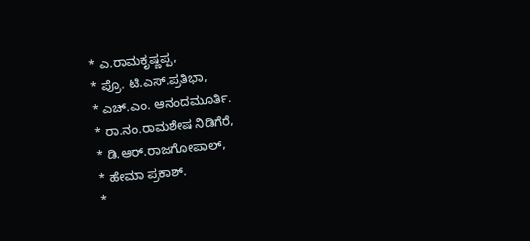* ಎ.ರಾಮಕೃಷ್ಣಪ್ಪ,
* ಪ್ರೊ. ಟಿ.ಎಸ್.ಪ್ರತಿಭಾ,
* ಎಚ್.ಎಂ. ಆನಂದಮೂರ್ತಿ.
* ರಾ.ನಂ.ರಾಮಶೇಷ ನಿಡಿಗೆರೆ,
* ಡಿ.ಆರ್.ರಾಜಗೋಪಾಲ್,
* ಹೇಮಾ ಪ್ರಕಾಶ್.
*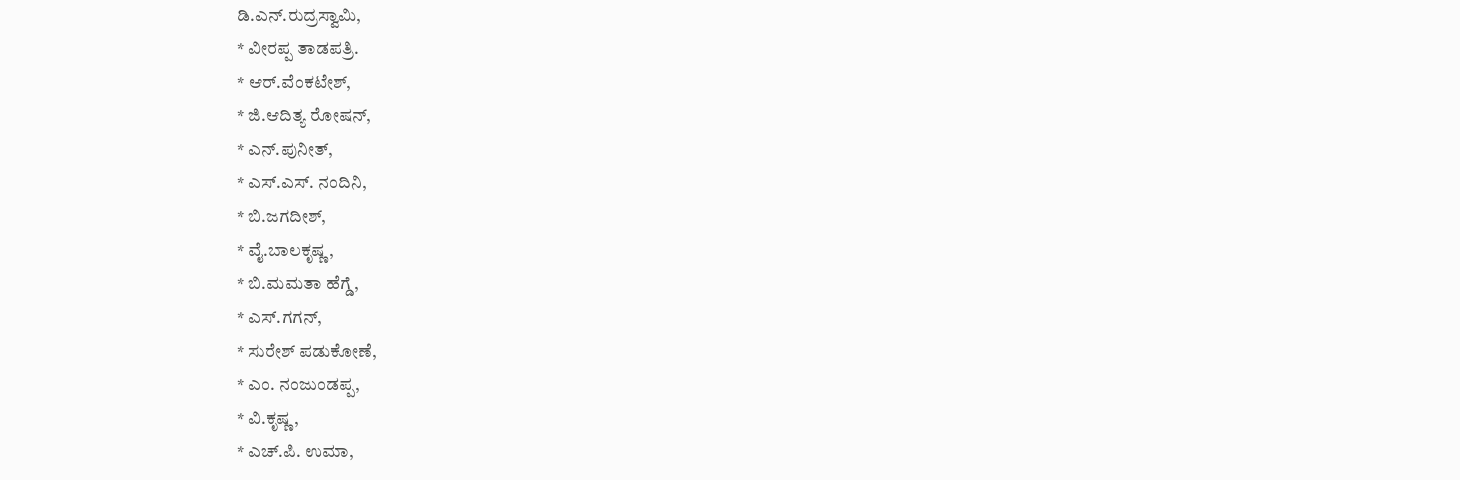ಡಿ.ಎನ್.ರುದ್ರಸ್ವಾಮಿ,
* ವೀರಪ್ಪ ತಾಡಪತ್ರಿ.
* ಆರ್.ವೆಂಕಟೇಶ್,
* ಜಿ.ಆದಿತ್ಯ ರೋಷನ್,
* ಎನ್.ಪುನೀತ್,
* ಎಸ್.ಎಸ್. ನಂದಿನಿ,
* ಬಿ.ಜಗದೀಶ್,
* ವೈ.ಬಾಲಕೃಷ್ಣ,
* ಬಿ.ಮಮತಾ ಹೆಗ್ಡೆ,
* ಎಸ್.ಗಗನ್,
* ಸುರೇಶ್ ಪಡುಕೋಣೆ,
* ಎಂ. ನಂಜುಂಡಪ್ಪ,
* ವಿ.ಕೃಷ್ಣ,
* ಎಚ್.ಪಿ. ಉಮಾ,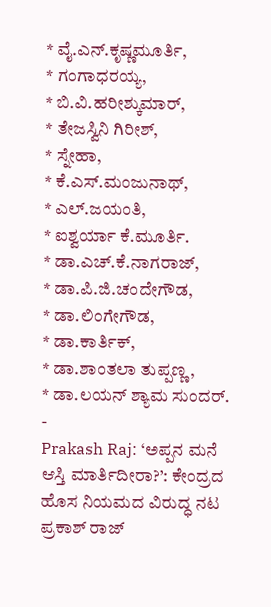* ವೈ.ಎನ್.ಕೃಷ್ಣಮೂರ್ತಿ,
* ಗಂಗಾಧರಯ್ಯ,
* ಬಿ.ವಿ.ಹರೀಶ್ಕುಮಾರ್,
* ತೇಜಸ್ವಿನಿ ಗಿರೀಶ್,
* ಸ್ನೇಹಾ,
* ಕೆ.ಎಸ್.ಮಂಜುನಾಥ್,
* ಎಲ್.ಜಯಂತಿ,
* ಐಶ್ವರ್ಯಾ ಕೆ.ಮೂರ್ತಿ.
* ಡಾ.ಎಚ್.ಕೆ.ನಾಗರಾಜ್,
* ಡಾ.ಪಿ.ಜಿ.ಚಂದೇಗೌಡ,
* ಡಾ.ಲಿಂಗೇಗೌಡ,
* ಡಾ.ಕಾರ್ತಿಕ್,
* ಡಾ.ಶಾಂತಲಾ ತುಪ್ಪಣ್ಣ,
* ಡಾ.ಲಯನ್ ಶ್ಯಾಮ ಸುಂದರ್.
-
Prakash Raj: ‘ಅಪ್ಪನ ಮನೆ ಆಸ್ತಿ ಮಾರ್ತಿದೀರಾ?’: ಕೇಂದ್ರದ ಹೊಸ ನಿಯಮದ ವಿರುದ್ಧ ನಟ ಪ್ರಕಾಶ್ ರಾಜ್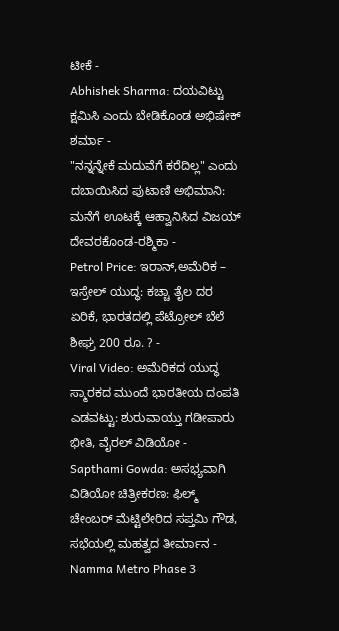ಟೀಕೆ -
Abhishek Sharma: ದಯವಿಟ್ಟು ಕ್ಷಮಿಸಿ ಎಂದು ಬೇಡಿಕೊಂಡ ಅಭಿಷೇಕ್ ಶರ್ಮಾ -
"ನನ್ನನ್ನೇಕೆ ಮದುವೆಗೆ ಕರೆದಿಲ್ಲ" ಎಂದು ದಬಾಯಿಸಿದ ಪುಟಾಣಿ ಅಭಿಮಾನಿ: ಮನೆಗೆ ಊಟಕ್ಕೆ ಆಹ್ವಾನಿಸಿದ ವಿಜಯ್ ದೇವರಕೊಂಡ-ರಶ್ಮಿಕಾ -
Petrol Price: ಇರಾನ್,ಅಮೆರಿಕ – ಇಸ್ರೇಲ್ ಯುದ್ಧ: ಕಚ್ಚಾ ತೈಲ ದರ ಏರಿಕೆ, ಭಾರತದಲ್ಲಿ ಪೆಟ್ರೋಲ್ ಬೆಲೆ ಶೀಘ್ರ 200 ರೂ. ? -
Viral Video: ಅಮೆರಿಕದ ಯುದ್ಧ ಸ್ಮಾರಕದ ಮುಂದೆ ಭಾರತೀಯ ದಂಪತಿ ಎಡವಟ್ಟು: ಶುರುವಾಯ್ತು ಗಡೀಪಾರು ಭೀತಿ, ವೈರಲ್ ವಿಡಿಯೋ -
Sapthami Gowda: ಅಸಭ್ಯವಾಗಿ ವಿಡಿಯೋ ಚಿತ್ರೀಕರಣ: ಫಿಲ್ಮ್ ಚೇಂಬರ್ ಮೆಟ್ಟಿಲೇರಿದ ಸಪ್ತಮಿ ಗೌಡ, ಸಭೆಯಲ್ಲಿ ಮಹತ್ವದ ತೀರ್ಮಾನ -
Namma Metro Phase 3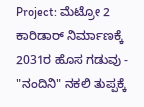Project: ಮೆಟ್ರೋ 2 ಕಾರಿಡಾರ್ ನಿರ್ಮಾಣಕ್ಕೆ 2031ರ ಹೊಸ ಗಡುವು -
"ನಂದಿನಿ" ನಕಲಿ ತುಪ್ಪಕ್ಕೆ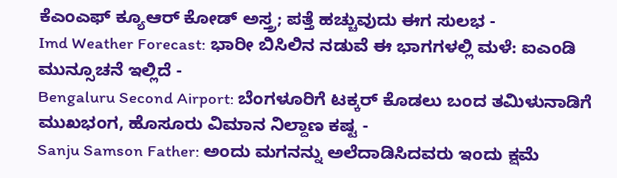ಕೆಎಂಎಫ್ ಕ್ಯೂಆರ್ ಕೋಡ್ ಅಸ್ತ್ರ; ಪತ್ತೆ ಹಚ್ಚುವುದು ಈಗ ಸುಲಭ -
Imd Weather Forecast: ಭಾರೀ ಬಿಸಿಲಿನ ನಡುವೆ ಈ ಭಾಗಗಳಲ್ಲಿ ಮಳೆ: ಐಎಂಡಿ ಮುನ್ಸೂಚನೆ ಇಲ್ಲಿದೆ -
Bengaluru Second Airport: ಬೆಂಗಳೂರಿಗೆ ಟಕ್ಕರ್ ಕೊಡಲು ಬಂದ ತಮಿಳುನಾಡಿಗೆ ಮುಖಭಂಗ, ಹೊಸೂರು ವಿಮಾನ ನಿಲ್ದಾಣ ಕಷ್ಟ -
Sanju Samson Father: ಅಂದು ಮಗನನ್ನು ಅಲೆದಾಡಿಸಿದವರು ಇಂದು ಕ್ಷಮೆ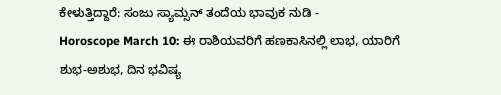ಕೇಳುತ್ತಿದ್ದಾರೆ: ಸಂಜು ಸ್ಯಾಮ್ಸನ್ ತಂದೆಯ ಭಾವುಕ ನುಡಿ -
Horoscope March 10: ಈ ರಾಶಿಯವರಿಗೆ ಹಣಕಾಸಿನಲ್ಲಿ ಲಾಭ, ಯಾರಿಗೆ ಶುಭ-ಅಶುಭ, ದಿನ ಭವಿಷ್ಯ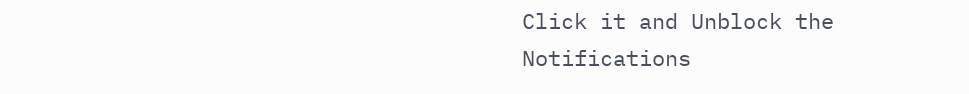Click it and Unblock the Notifications